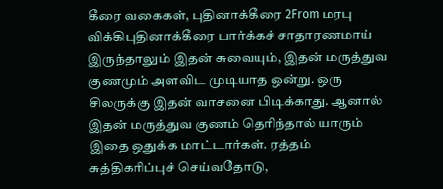கீரை வகைகள், புதினாக்கீரை 2From மரபு விக்கிபுதினாக்கீரை பார்க்கச் சாதாரணமாய் இருந்தாலும் இதன் சுவையும், இதன் மருத்துவ குணமும் அளவிட முடியாத ஒன்று. ஒரு சிலருக்கு இதன் வாசனை பிடிக்காது. ஆனால் இதன் மருத்துவ குணம் தெரிந்தால் யாரும் இதை ஒதுக்க மாட்டார்கள். ரத்தம் சுத்திகரிப்புச் செய்வதோடு,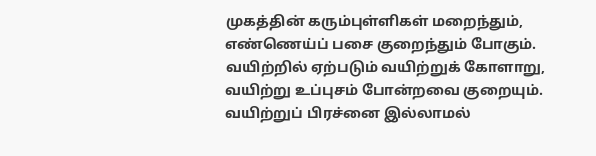முகத்தின் கரும்புள்ளிகள் மறைந்தும், எண்ணெய்ப் பசை குறைந்தும் போகும். வயிற்றில் ஏற்படும் வயிற்றுக் கோளாறு, வயிற்று உப்புசம் போன்றவை குறையும். வயிற்றுப் பிரச்னை இல்லாமல்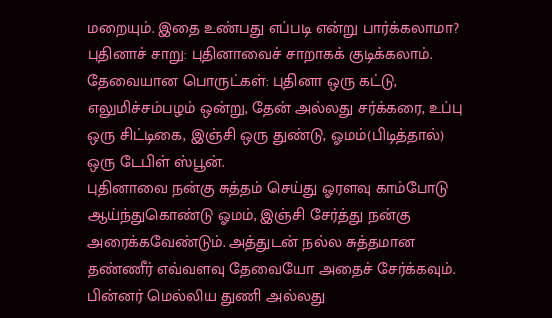மறையும். இதை உண்பது எப்படி என்று பார்க்கலாமா?
புதினாச் சாறு: புதினாவைச் சாறாகக் குடிக்கலாம். தேவையான பொருட்கள்: புதினா ஒரு கட்டு, எலுமிச்சம்பழம் ஒன்று, தேன் அல்லது சர்க்கரை, உப்பு ஒரு சிட்டிகை, இஞ்சி ஒரு துண்டு, ஓமம்(பிடித்தால்) ஒரு டேபிள் ஸ்பூன்.
புதினாவை நன்கு சுத்தம் செய்து ஓரளவு காம்போடு ஆய்ந்துகொண்டு ஓமம், இஞ்சி சேர்த்து நன்கு அரைக்கவேண்டும். அத்துடன் நல்ல சுத்தமான தண்ணீர் எவ்வளவு தேவையோ அதைச் சேர்க்கவும். பின்னர் மெல்லிய துணி அல்லது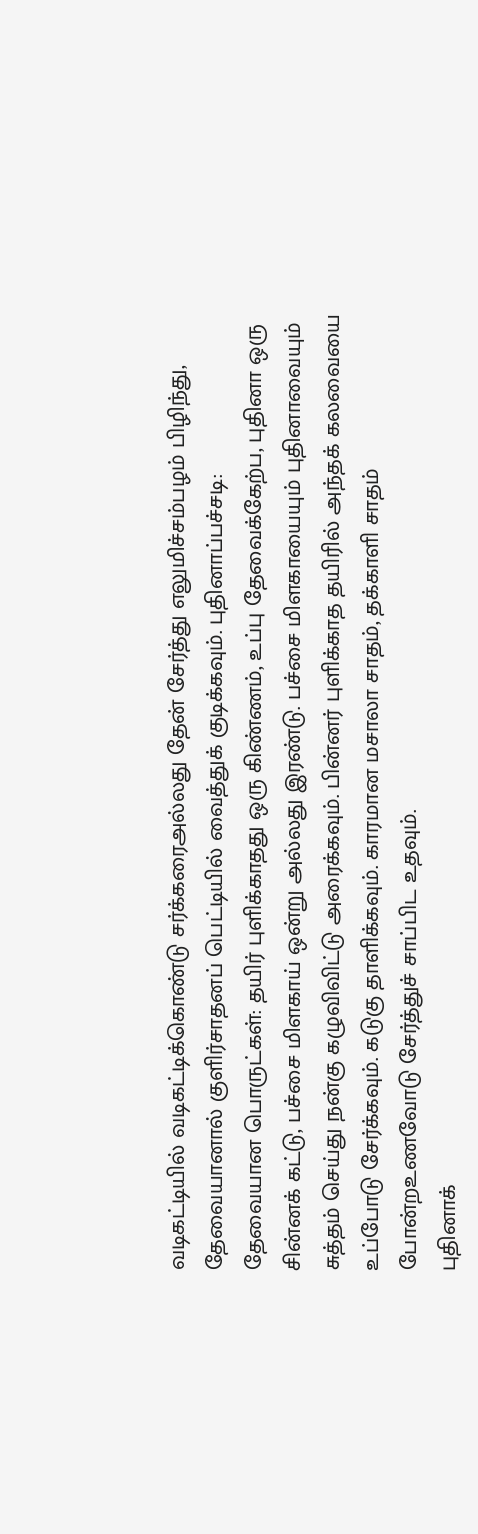வடிகட்டியில் வடிகட்டிக்கொண்டு சர்க்கரைஅல்லது தேன் சேர்த்து எலுமிச்சம்பழம் பிழிந்து, தேவையானால் குளிர்சாதனப் பெட்டியில் வைத்துக் குடிக்கவும். புதினாப்பச்சடி:
தேவையான பொருட்கள்: தயிர் புளிக்காதது ஒரு கிண்ணம், உப்பு தேவைக்கேற்ப, புதினா ஒரு சின்னக் கட்டு, பச்சை மிளகாய் ஒன்று அல்லது இரண்டு. பச்சை மிளகாயையும் புதினாவையும் சுத்தம் செய்து நன்கு கழுவிவிட்டு அரைக்கவும். பின்னர் புளிக்காத தயிரில் அந்தக் கலவையை உப்போடு சேர்க்கவும். கடுகு தாளிக்கவும். காரமான மசாலா சாதம், தக்காளி சாதம் போன்றஉணவோடு சேர்த்துச் சாப்பிட உதவும்.
புதினாக்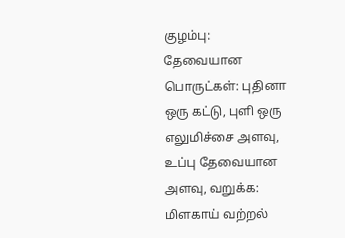குழம்பு:
தேவையான பொருட்கள்: புதினா ஒரு கட்டு, புளி ஒரு எலுமிச்சை அளவு, உப்பு தேவையான அளவு, வறுக்க: மிளகாய் வற்றல்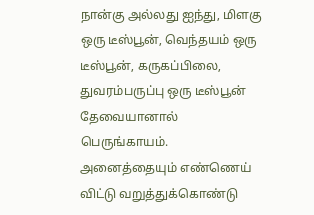நான்கு அல்லது ஐந்து, மிளகு ஒரு டீஸ்பூன், வெந்தயம் ஒரு டீஸ்பூன், கருகப்பிலை, துவரம்பருப்பு ஒரு டீஸ்பூன் தேவையானால் பெருங்காயம். அனைத்தையும் எண்ணெய் விட்டு வறுத்துக்கொண்டு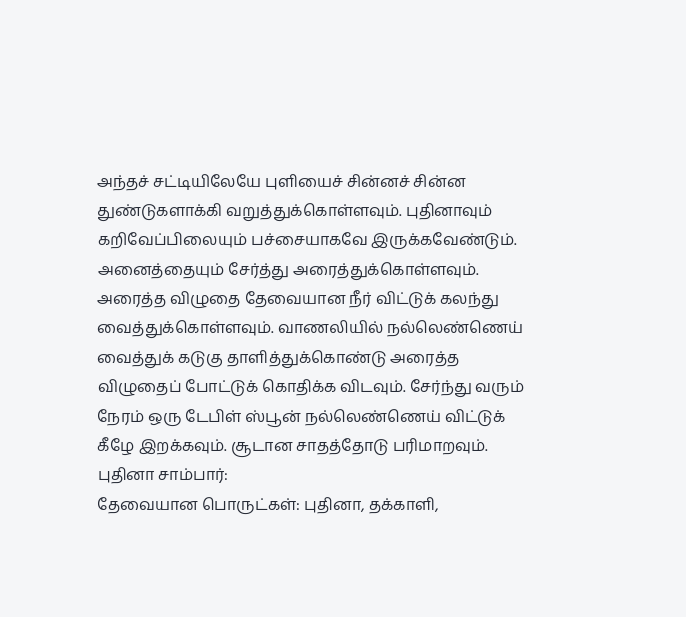அந்தச் சட்டியிலேயே புளியைச் சின்னச் சின்ன துண்டுகளாக்கி வறுத்துக்கொள்ளவும். புதினாவும் கறிவேப்பிலையும் பச்சையாகவே இருக்கவேண்டும். அனைத்தையும் சேர்த்து அரைத்துக்கொள்ளவும்.
அரைத்த விழுதை தேவையான நீர் விட்டுக் கலந்து வைத்துக்கொள்ளவும். வாணலியில் நல்லெண்ணெய் வைத்துக் கடுகு தாளித்துக்கொண்டு அரைத்த விழுதைப் போட்டுக் கொதிக்க விடவும். சேர்ந்து வரும் நேரம் ஒரு டேபிள் ஸ்பூன் நல்லெண்ணெய் விட்டுக் கீழே இறக்கவும். சூடான சாதத்தோடு பரிமாறவும்.
புதினா சாம்பார்:
தேவையான பொருட்கள்: புதினா, தக்காளி,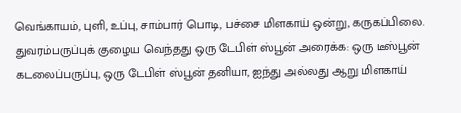வெங்காயம், புளி, உப்பு, சாம்பார் பொடி, பச்சை மிளகாய் ஒன்று, கருகப்பிலை. துவரம்பருப்புக் குழைய வெந்தது ஒரு டேபிள் ஸ்பூன் அரைக்க: ஒரு டீஸ்பூன் கடலைப்பருப்பு, ஒரு டேபிள் ஸ்பூன் தனியா, ஐந்து அல்லது ஆறு மிளகாய்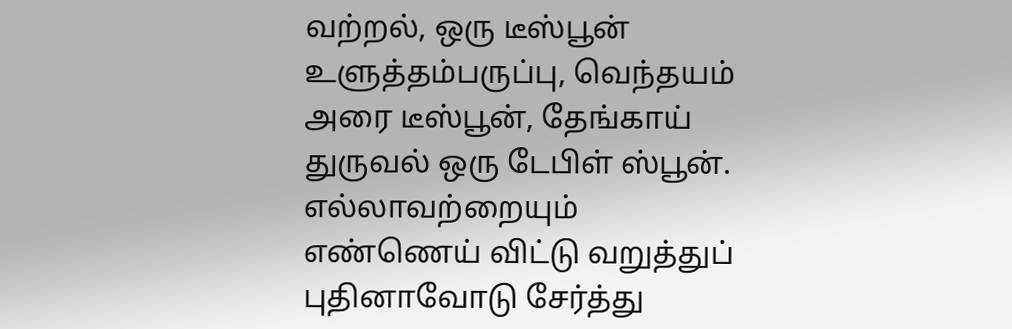வற்றல், ஒரு டீஸ்பூன் உளுத்தம்பருப்பு, வெந்தயம் அரை டீஸ்பூன், தேங்காய் துருவல் ஒரு டேபிள் ஸ்பூன். எல்லாவற்றையும் எண்ணெய் விட்டு வறுத்துப் புதினாவோடு சேர்த்து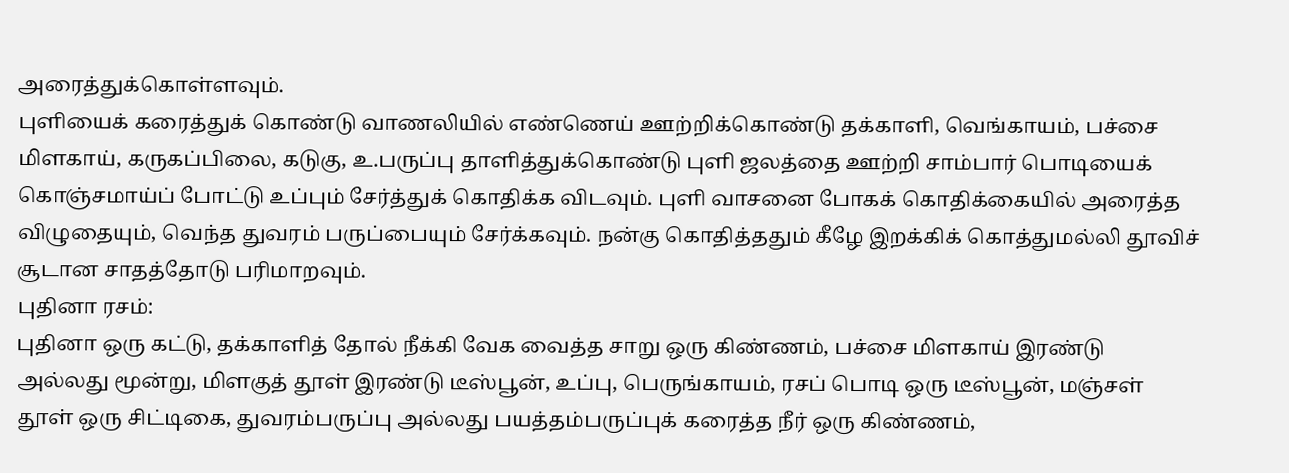அரைத்துக்கொள்ளவும்.
புளியைக் கரைத்துக் கொண்டு வாணலியில் எண்ணெய் ஊற்றிக்கொண்டு தக்காளி, வெங்காயம், பச்சை மிளகாய், கருகப்பிலை, கடுகு, உ.பருப்பு தாளித்துக்கொண்டு புளி ஜலத்தை ஊற்றி சாம்பார் பொடியைக் கொஞ்சமாய்ப் போட்டு உப்பும் சேர்த்துக் கொதிக்க விடவும். புளி வாசனை போகக் கொதிக்கையில் அரைத்த விழுதையும், வெந்த துவரம் பருப்பையும் சேர்க்கவும். நன்கு கொதித்ததும் கீழே இறக்கிக் கொத்துமல்லி தூவிச் சூடான சாதத்தோடு பரிமாறவும்.
புதினா ரசம்:
புதினா ஒரு கட்டு, தக்காளித் தோல் நீக்கி வேக வைத்த சாறு ஒரு கிண்ணம், பச்சை மிளகாய் இரண்டு அல்லது மூன்று, மிளகுத் தூள் இரண்டு டீஸ்பூன், உப்பு, பெருங்காயம், ரசப் பொடி ஒரு டீஸ்பூன், மஞ்சள் தூள் ஒரு சிட்டிகை, துவரம்பருப்பு அல்லது பயத்தம்பருப்புக் கரைத்த நீர் ஒரு கிண்ணம்,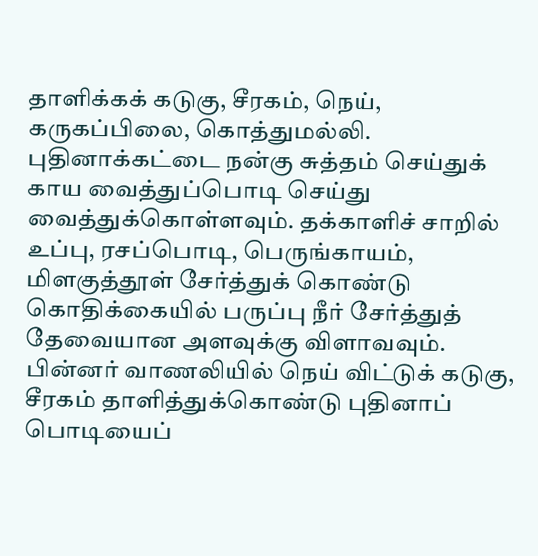தாளிக்கக் கடுகு, சீரகம், நெய், கருகப்பிலை, கொத்துமல்லி.
புதினாக்கட்டை நன்கு சுத்தம் செய்துக் காய வைத்துப்பொடி செய்து வைத்துக்கொள்ளவும். தக்காளிச் சாறில் உப்பு, ரசப்பொடி, பெருங்காயம், மிளகுத்தூள் சேர்த்துக் கொண்டு கொதிக்கையில் பருப்பு நீர் சேர்த்துத் தேவையான அளவுக்கு விளாவவும். பின்னர் வாணலியில் நெய் விட்டுக் கடுகு, சீரகம் தாளித்துக்கொண்டு புதினாப் பொடியைப்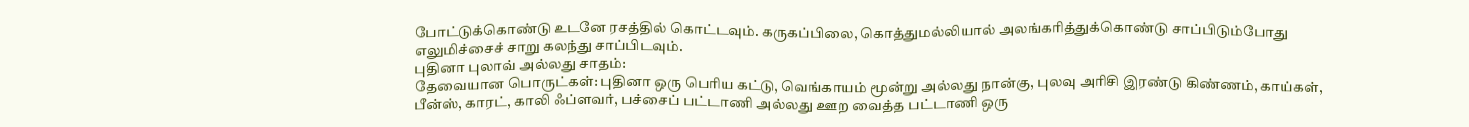போட்டுக்கொண்டு உடனே ரசத்தில் கொட்டவும். கருகப்பிலை, கொத்துமல்லியால் அலங்கரித்துக்கொண்டு சாப்பிடும்போது எலுமிச்சைச் சாறு கலந்து சாப்பிடவும்.
புதினா புலாவ் அல்லது சாதம்:
தேவையான பொருட்கள்: புதினா ஒரு பெரிய கட்டு, வெங்காயம் மூன்று அல்லது நான்கு, புலவு அரிசி இரண்டு கிண்ணம், காய்கள், பீன்ஸ், காரட், காலி ஃப்ளவர், பச்சைப் பட்டாணி அல்லது ஊற வைத்த பட்டாணி ஒரு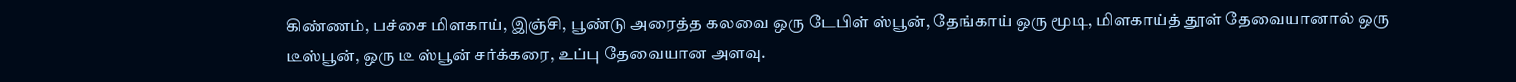கிண்ணம், பச்சை மிளகாய், இஞ்சி, பூண்டு அரைத்த கலவை ஒரு டேபிள் ஸ்பூன், தேங்காய் ஒரு மூடி, மிளகாய்த் தூள் தேவையானால் ஒரு டீஸ்பூன், ஒரு டீ ஸ்பூன் சர்க்கரை, உப்பு தேவையான அளவு.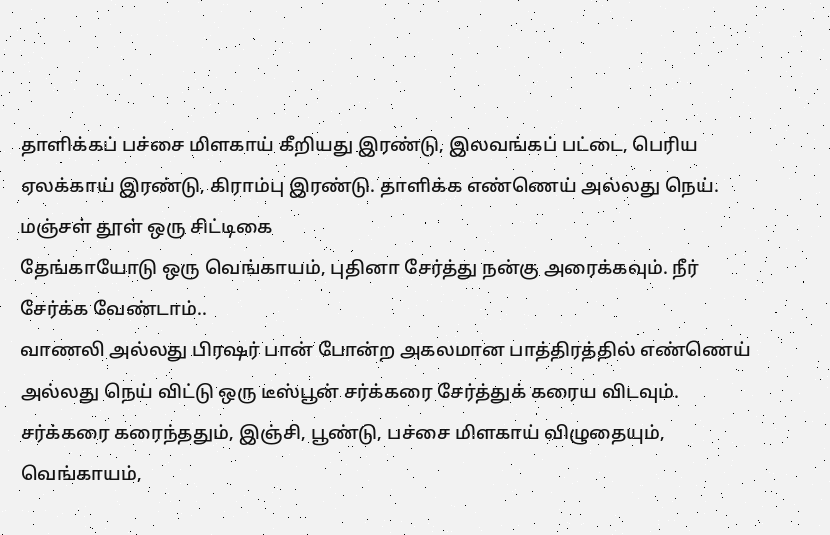தாளிக்கப் பச்சை மிளகாய் கீறியது இரண்டு, இலவங்கப் பட்டை, பெரிய ஏலக்காய் இரண்டு, கிராம்பு இரண்டு. தாளிக்க எண்ணெய் அல்லது நெய். மஞ்சள் தூள் ஒரு சிட்டிகை
தேங்காயோடு ஒரு வெங்காயம், புதினா சேர்த்து நன்கு அரைக்கவும். நீர் சேர்க்க வேண்டாம்..
வாணலி அல்லது பிரஷர் பான் போன்ற அகலமான பாத்திரத்தில் எண்ணெய் அல்லது நெய் விட்டு ஒரு டீஸ்பூன் சர்க்கரை சேர்த்துக் கரைய விடவும். சர்க்கரை கரைந்ததும், இஞ்சி, பூண்டு, பச்சை மிளகாய் விழுதையும், வெங்காயம்,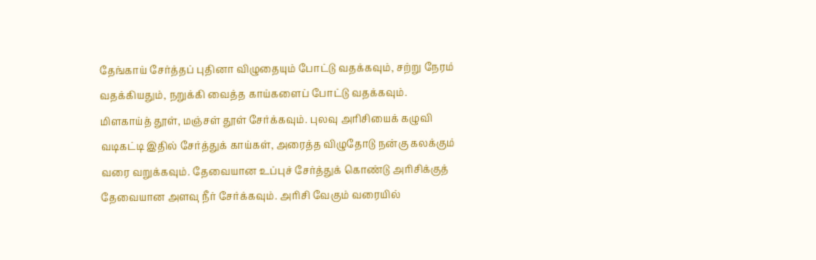தேங்காய் சேர்த்தப் புதினா விழுதையும் போட்டு வதக்கவும், சற்று நேரம் வதக்கியதும், நறுக்கி வைத்த காய்களைப் போட்டு வதக்கவும். மிளகாய்த் தூள், மஞ்சள் தூள் சேர்க்கவும். புலவு அரிசியைக் கழுவி வடிகட்டி இதில் சேர்த்துக் காய்கள், அரைத்த விழுதோடு நன்கு கலக்கும் வரை வறுக்கவும். தேவையான உப்புச் சேர்த்துக் கொண்டு அரிசிக்குத் தேவையான அளவு நீர் சேர்க்கவும். அரிசி வேகும் வரையில்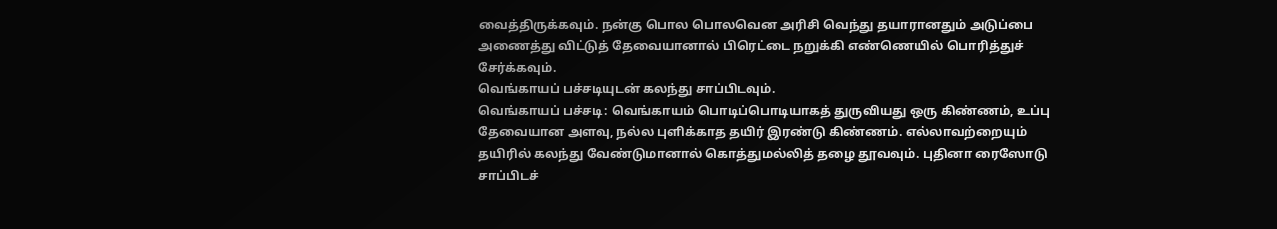வைத்திருக்கவும். நன்கு பொல பொலவென அரிசி வெந்து தயாரானதும் அடுப்பை அணைத்து விட்டுத் தேவையானால் பிரெட்டை நறுக்கி எண்ணெயில் பொரித்துச் சேர்க்கவும்.
வெங்காயப் பச்சடியுடன் கலந்து சாப்பிடவும்.
வெங்காயப் பச்சடி: வெங்காயம் பொடிப்பொடியாகத் துருவியது ஒரு கிண்ணம், உப்பு தேவையான அளவு, நல்ல புளிக்காத தயிர் இரண்டு கிண்ணம். எல்லாவற்றையும் தயிரில் கலந்து வேண்டுமானால் கொத்துமல்லித் தழை தூவவும். புதினா ரைஸோடு சாப்பிடச்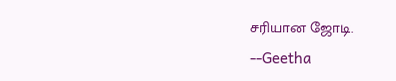சரியான ஜோடி.
--Geetha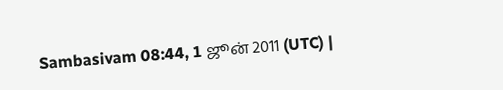Sambasivam 08:44, 1 ஜூன் 2011 (UTC) |